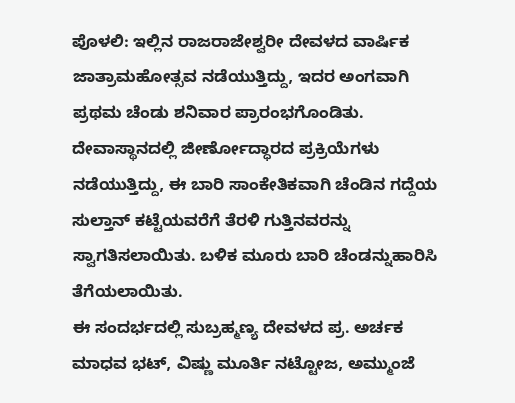ಪೊಳಲಿ: ಇಲ್ಲಿನ ರಾಜರಾಜೇಶ್ವರೀ ದೇವಳದ ವಾರ್ಷಿಕ ಜಾತ್ರಾಮಹೋತ್ಸವ ನಡೆಯುತ್ತಿದ್ದು, ಇದರ ಅಂಗವಾಗಿ ಪ್ರಥಮ ಚೆಂಡು ಶನಿವಾರ ಪ್ರಾರಂಭಗೊಂಡಿತು.
ದೇವಾಸ್ಥಾನದಲ್ಲಿ ಜೀರ್ಣೋದ್ಧಾರದ ಪ್ರಕ್ರಿಯೆಗಳು ನಡೆಯುತ್ತಿದ್ದು, ಈ ಬಾರಿ ಸಾಂಕೇತಿಕವಾಗಿ ಚೆಂಡಿನ ಗದ್ದೆಯ ಸುಲ್ತಾನ್ ಕಟ್ಟೆಯವರೆಗೆ ತೆರಳಿ ಗುತ್ತಿನವರನ್ನು ಸ್ವಾಗತಿಸಲಾಯಿತು. ಬಳಿಕ ಮೂರು ಬಾರಿ ಚೆಂಡನ್ನುಹಾರಿಸಿ ತೆಗೆಯಲಾಯಿತು.
ಈ ಸಂದರ್ಭದಲ್ಲಿ ಸುಬ್ರಹ್ಮಣ್ಯ ದೇವಳದ ಪ್ರ. ಅರ್ಚಕ ಮಾಧವ ಭಟ್, ವಿಷ್ಣು ಮೂರ್ತಿ ನಟ್ಟೋಜ, ಅಮ್ಮುಂಜೆ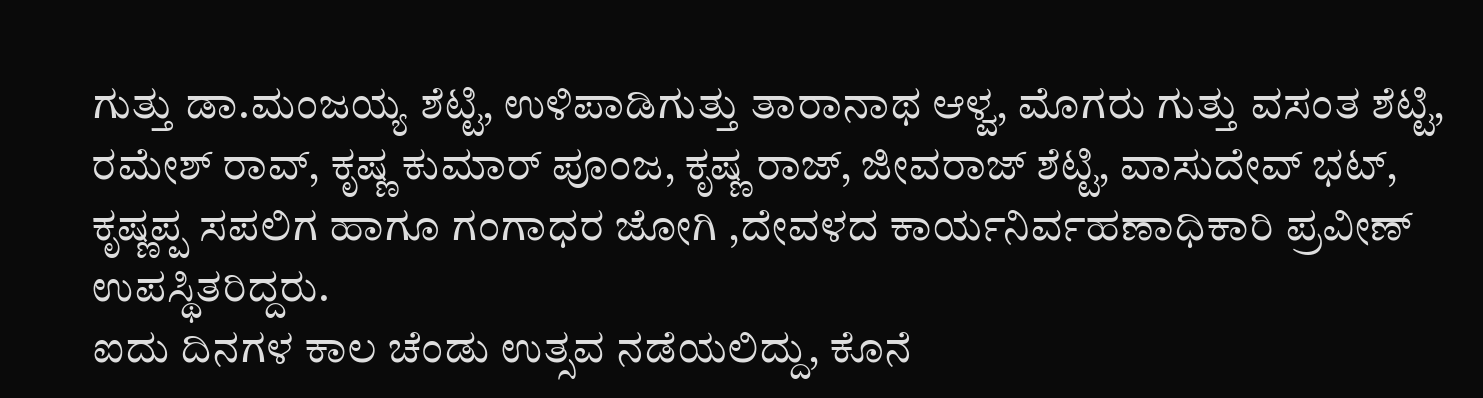ಗುತ್ತು ಡಾ.ಮಂಜಯ್ಯ ಶೆಟ್ಟಿ, ಉಳಿಪಾಡಿಗುತ್ತು ತಾರಾನಾಥ ಆಳ್ವ, ಮೊಗರು ಗುತ್ತು ವಸಂತ ಶೆಟ್ಟಿ, ರಮೇಶ್ ರಾವ್, ಕೃಷ್ಣ ಕುಮಾರ್ ಪೂಂಜ, ಕೃಷ್ಣ ರಾಜ್, ಜೀವರಾಜ್ ಶೆಟ್ಟಿ, ವಾಸುದೇವ್ ಭಟ್, ಕೃಷ್ಣಪ್ಪ ಸಪಲಿಗ ಹಾಗೂ ಗಂಗಾಧರ ಜೋಗಿ ,ದೇವಳದ ಕಾರ್ಯನಿರ್ವಹಣಾಧಿಕಾರಿ ಪ್ರವೀಣ್ ಉಪಸ್ಥಿತರಿದ್ದರು.
ಐದು ದಿನಗಳ ಕಾಲ ಚೆಂಡು ಉತ್ಸವ ನಡೆಯಲಿದ್ದು, ಕೊನೆ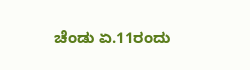ಚೆಂಡು ಏ.11ರಂದು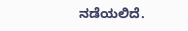ನಡೆಯಲಿದೆ.